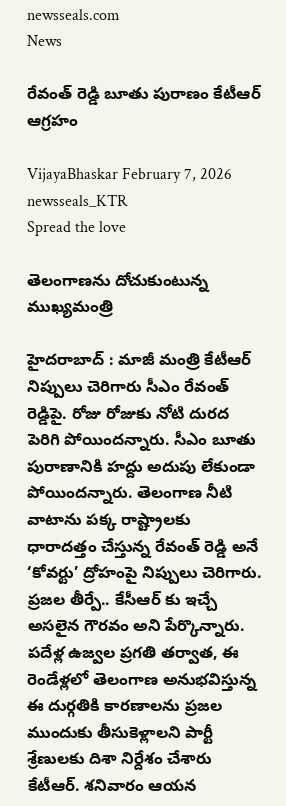newsseals.com
News

రేవంత్ రెడ్డి బూతు పురాణం కేటీఆర్ ఆగ్ర‌హం

VijayaBhaskar February 7, 2026
newsseals_KTR
Spread the love

తెలంగాణ‌ను దోచుకుంటున్న ముఖ్య‌మంత్రి

హైద‌రాబాద్ : మాజీ మంత్రి కేటీఆర్ నిప్పులు చెరిగారు సీఎం రేవంత్ రెడ్డిపై. రోజు రోజుకు నోటి దుర‌ద పెరిగి పోయింద‌న్నారు. సీఎం బూతు పురాణానికి హ‌ద్దు అదుపు లేకుండా పోయింద‌న్నారు. తెలంగాణ నీటి వాటాను పక్క రాష్ట్రాలకు ధారాదత్తం చేస్తున్న రేవంత్ రెడ్డి అనే ‘కోవర్టు’ ద్రోహంపై నిప్పులు చెరిగారు.
ప్రజల తీర్పే.. కేసీఆర్ కు ఇచ్చే అసలైన గౌరవం అని పేర్కొన్నారు. పదేళ్ల ఉజ్వల ప్రగతి తర్వాత, ఈ రెండేళ్లలో తెలంగాణ అనుభవిస్తున్న ఈ దుర్గతికి కారణాలను ప్రజల ముందుకు తీసుకెళ్లాల‌ని పార్టీ శ్రేణుల‌కు దిశా నిర్దేశం చేశారు కేటీఆర్. శ‌నివారం ఆయ‌న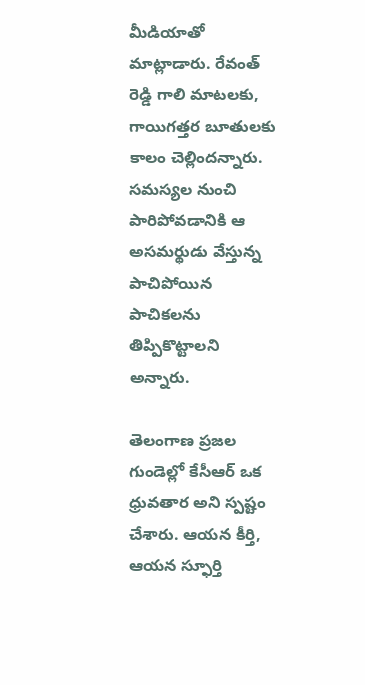మీడియాతో మాట్లాడారు. రేవంత్ రెడ్డి గాలి మాటలకు, గాయిగత్తర బూతులకు కాలం చెల్లిందన్నారు. సమస్యల నుంచి పారిపోవడానికి ఆ అసమర్థుడు వేస్తున్న పాచిపోయిన పాచికలను తిప్పికొట్టాల‌ని అన్నారు.

తెలంగాణ ప్రజల గుండెల్లో కేసీఆర్ ఒక ధ్రువతార అని స్ప‌ష్టం చేశారు. ఆయన కీర్తి, ఆయన స్ఫూర్తి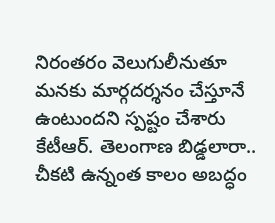నిరంతరం వెలుగులీనుతూ మనకు మార్గదర్శనం చేస్తూనే ఉంటుందని స్ప‌ష్టం చేశారు కేటీఆర్. తెలంగాణ బిడ్డలారా.. చీకటి ఉన్నంత కాలం అబద్ధం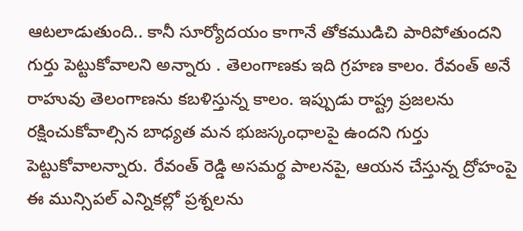ఆటలాడుతుంది.. కానీ సూర్యోదయం కాగానే తోకముడిచి పారిపోతుందని గుర్తు పెట్టుకోవాల‌ని అన్నారు . తెలంగాణకు ఇది గ్రహణ కాలం. రేవంత్ అనే రాహువు తెలంగాణను కబళిస్తున్న కాలం. ఇప్పుడు రాష్ట్ర ప్రజలను రక్షించుకోవాల్సిన బాధ్యత మన భుజస్కంధాలపై ఉందని గుర్తు పెట్టుకోవాల‌న్నారు. రేవంత్ రెడ్డి అసమర్థ పాలనపై, ఆయన చేస్తున్న ద్రోహంపై ఈ మున్సిపల్ ఎన్నికల్లో ప్రశ్నలను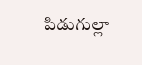పిడుగుల్లా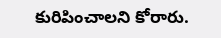కురిపించాల‌ని కోరారు.